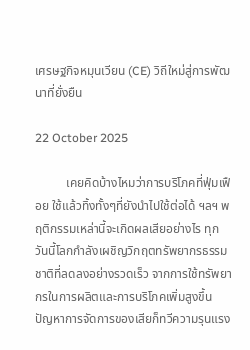เศรษฐกิจหมุนเวียน (CE) วิถีใหม่สู่การพัฒนาที่ยั่งยืน

22 October 2025

          เคยคิดบ้างไหมว่าการบริโภคที่ฟุ่มเฟือย ใช้แล้วทิ้งทั้งๆที่ยังนำไปใช้ต่อได้ ฯลฯ พฤติกรรมเหล่านี้จะเกิดผลเสียอย่างไร ทุกวันนี้โลกกำลังเผชิญวิกฤตทรัพยากรธรรมชาติที่ลดลงอย่างรวดเร็ว จากการใช้ทรัพยากรในการผลิตและการบริโภคเพิ่มสูงขึ้น ปัญหาการจัดการของเสียก็ทวีความรุนแรง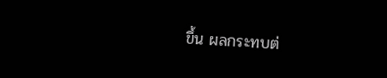ขึ้น ผลกระทบต่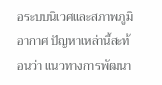อระบบนิเวศและสภาพภูมิอากาศ ปัญหาเหล่านี้สะท้อนว่า แนวทางการพัฒนา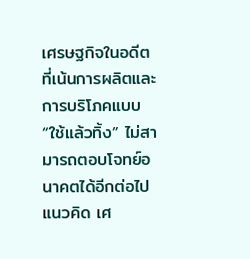เศรษฐกิจในอดีตที่เน้นการผลิตและการบริโภคแบบ “ใช้แล้วทิ้ง” ไม่สามารถตอบโจทย์อนาคตได้อีกต่อไป แนวคิด เศ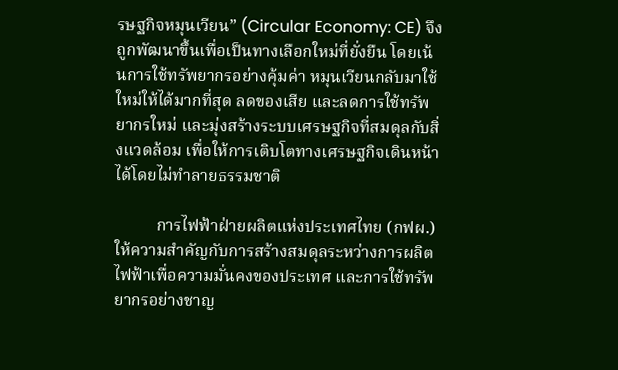รษฐกิจหมุนเวียน” (Circular Economy: CE) จึงถูกพัฒนาขึ้นเพื่อเป็นทางเลือกใหม่ที่ยั่งยืน โดยเน้นการใช้ทรัพยากรอย่างคุ้มค่า หมุนเวียนกลับมาใช้ใหม่ให้ได้มากที่สุด ลดของเสีย และลดการใช้ทรัพยากรใหม่ และมุ่งสร้างระบบเศรษฐกิจที่สมดุลกับสิ่งแวดล้อม เพื่อให้การเติบโตทางเศรษฐกิจเดินหน้าได้โดยไม่ทำลายธรรมชาติ

          การไฟฟ้าฝ่ายผลิตแห่งประเทศไทย (กฟผ.) ให้ความสำคัญกับการสร้างสมดุลระหว่างการผลิตไฟฟ้าเพื่อความมั่นคงของประเทศ และการใช้ทรัพยากรอย่างชาญ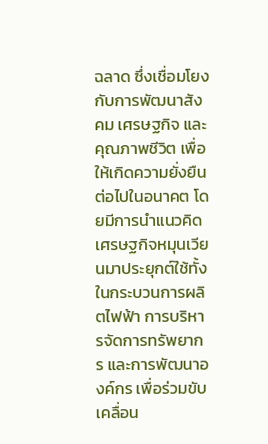ฉลาด ซึ่งเชื่อมโยงกับการพัฒนาสังคม เศรษฐกิจ และคุณภาพชีวิต เพื่อให้เกิดความยั่งยืนต่อไปในอนาคต โดยมีการนำแนวคิดเศรษฐกิจหมุนเวียนมาประยุกต์ใช้ทั้งในกระบวนการผลิตไฟฟ้า การบริหารจัดการทรัพยากร และการพัฒนาองค์กร เพื่อร่วมขับเคลื่อน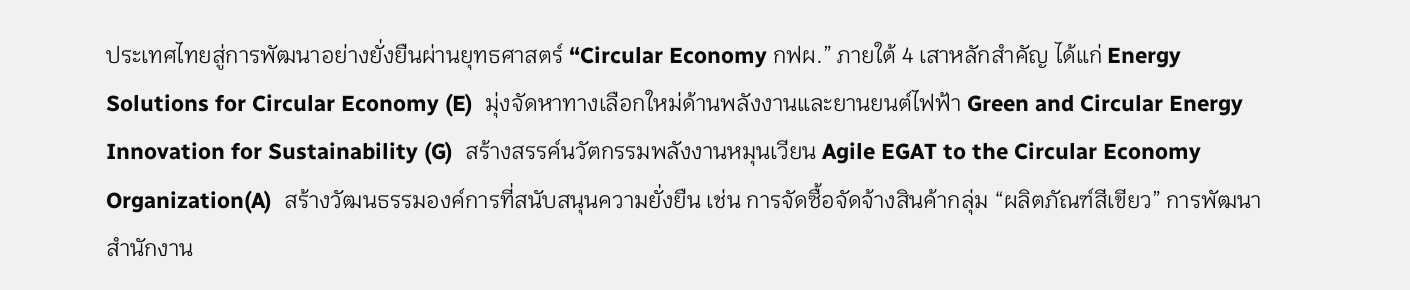ประเทศไทยสู่การพัฒนาอย่างยั่งยืนผ่านยุทธศาสตร์ “Circular Economy กฟผ.” ภายใต้ 4 เสาหลักสำคัญ ได้แก่ Energy Solutions for Circular Economy (E)  มุ่งจัดหาทางเลือกใหม่ด้านพลังงานและยานยนต์ไฟฟ้า Green and Circular Energy Innovation for Sustainability (G)  สร้างสรรค์นวัตกรรมพลังงานหมุนเวียน Agile EGAT to the Circular Economy Organization(A)  สร้างวัฒนธรรมองค์การที่สนับสนุนความยั่งยืน เช่น การจัดซื้อจัดจ้างสินค้ากลุ่ม “ผลิตภัณฑ์สีเขียว” การพัฒนาสำนักงาน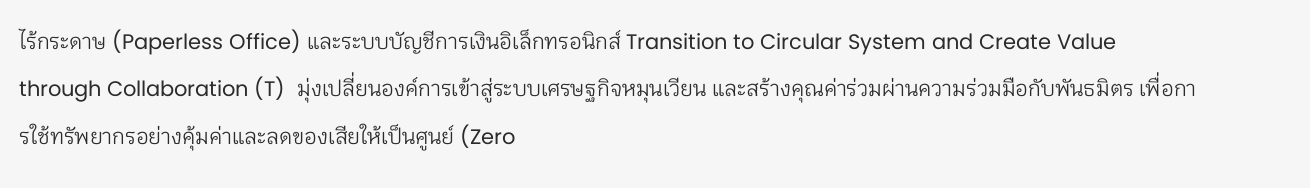ไร้กระดาษ (Paperless Office) และระบบบัญชีการเงินอิเล็กทรอนิกส์ Transition to Circular System and Create Value through Collaboration (T)  มุ่งเปลี่ยนองค์การเข้าสู่ระบบเศรษฐกิจหมุนเวียน และสร้างคุณค่าร่วมผ่านความร่วมมือกับพันธมิตร เพื่อการใช้ทรัพยากรอย่างคุ้มค่าและลดของเสียให้เป็นศูนย์ (Zero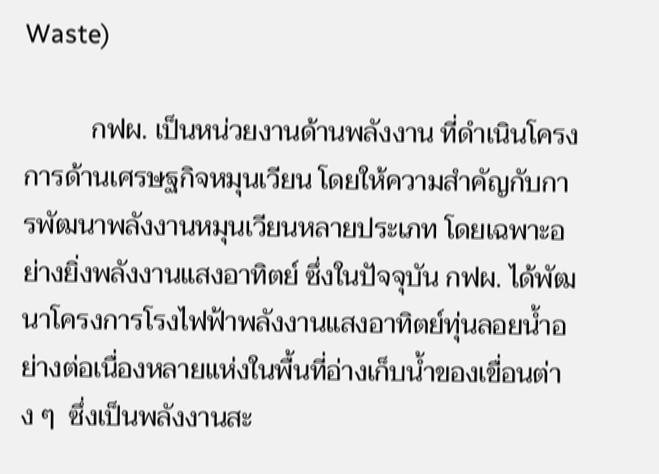Waste)

          กฟผ. เป็นหน่วยงานด้านพลังงาน ที่ดำเนินโครงการด้านเศรษฐกิจหมุนเวียน โดยให้ความสำคัญกับการพัฒนาพลังงานหมุนเวียนหลายประเภท โดยเฉพาะอย่างยิ่งพลังงานแสงอาทิตย์ ซึ่งในปัจจุบัน กฟผ. ได้พัฒนาโครงการโรงไฟฟ้าพลังงานแสงอาทิตย์ทุ่นลอยน้ำอย่างต่อเนื่องหลายแห่งในพื้นที่อ่างเก็บน้ำของเขื่อนต่าง ๆ  ซึ่งเป็นพลังงานสะ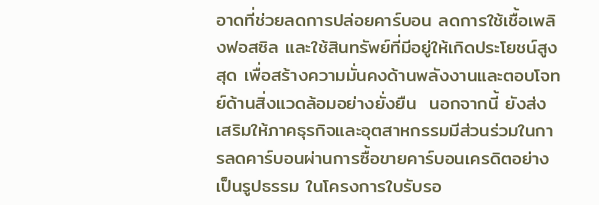อาดที่ช่วยลดการปล่อยคาร์บอน ลดการใช้เชื้อเพลิงฟอสซิล และใช้สินทรัพย์ที่มีอยู่ให้เกิดประโยชน์สูงสุด เพื่อสร้างความมั่นคงด้านพลังงานและตอบโจทย์ด้านสิ่งแวดล้อมอย่างยั่งยืน  นอกจากนี้ ยังส่งเสริมให้ภาคธุรกิจและอุตสาหกรรมมีส่วนร่วมในการลดคาร์บอนผ่านการซื้อขายคาร์บอนเครดิตอย่างเป็นรูปธรรม ในโครงการใบรับรอ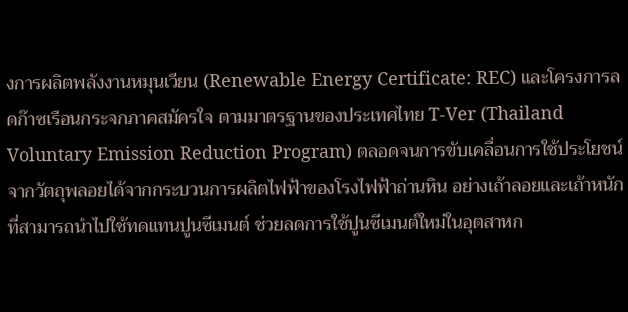งการผลิตพลังงานหมุนเวียน (Renewable Energy Certificate: REC) และโครงการลดก๊าซเรือนกระจกภาคสมัครใจ ตามมาตรฐานของประเทศไทย T-Ver (Thailand Voluntary Emission Reduction Program) ตลอดจนการขับเคลื่อนการใช้ประโยชน์จากวัตถุพลอยได้จากกระบวนการผลิตไฟฟ้าของโรงไฟฟ้าถ่านหิน อย่างเถ้าลอยและเถ้าหนัก ที่สามารถนำไปใช้ทดแทนปูนซีเมนต์ ช่วยลดการใช้ปูนซีเมนต์ใหม่ในอุตสาหก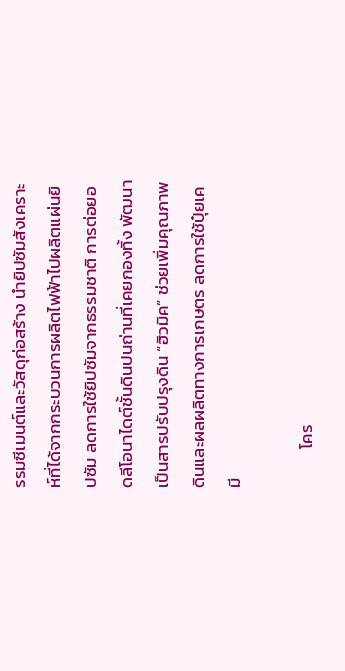รรมซีเมนต์และวัสดุก่อสร้าง นำยิปซัมสังเคราะห์ที่ได้จากกระบวนการผลิตไฟฟ้าไปผลิตแผ่นยิปซัม ลดการใช้ยิปซัมจากธรรมชาติ การต่อยอดลีโอนาไดต์ชั้นดินปนถ่านที่เคยกองทิ้ง พัฒนาเป็นสารปรับปรุงดิน “ฮิวมิค” ช่วยเพิ่มคุณภาพดินและผลผลิตทางการเกษตร ลดการใช้ปุ๋ยเคมี

          โคร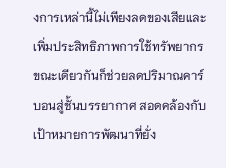งการเหล่านี้ไม่เพียงลดของเสียและเพิ่มประสิทธิภาพการใช้ทรัพยากร ขณะเดียวกันก็ช่วยลดปริมาณคาร์บอนสู่ชั้นบรรยากาศ สอดคล้องกับเป้าหมายการพัฒนาที่ยั่ง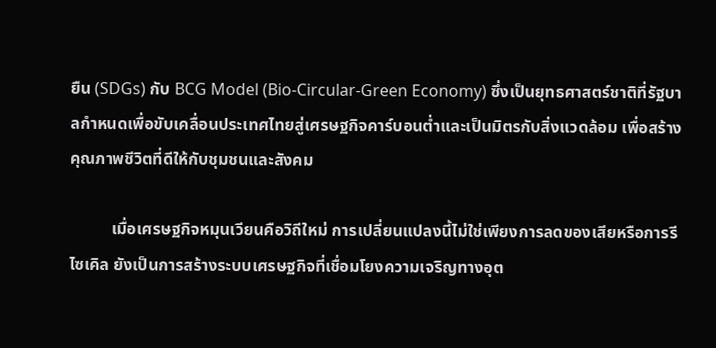ยืน (SDGs) กับ BCG Model (Bio-Circular-Green Economy) ซึ่งเป็นยุทธศาสตร์ชาติที่รัฐบาลกำหนดเพื่อขับเคลื่อนประเทศไทยสู่เศรษฐกิจคาร์บอนต่ำและเป็นมิตรกับสิ่งแวดล้อม เพื่อสร้างคุณภาพชีวิตที่ดีให้กับชุมชนและสังคม

          เมื่อเศรษฐกิจหมุนเวียนคือวิถีใหม่ การเปลี่ยนแปลงนี้ไม่ใช่เพียงการลดของเสียหรือการรีไซเคิล ยังเป็นการสร้างระบบเศรษฐกิจที่เชื่อมโยงความเจริญทางอุต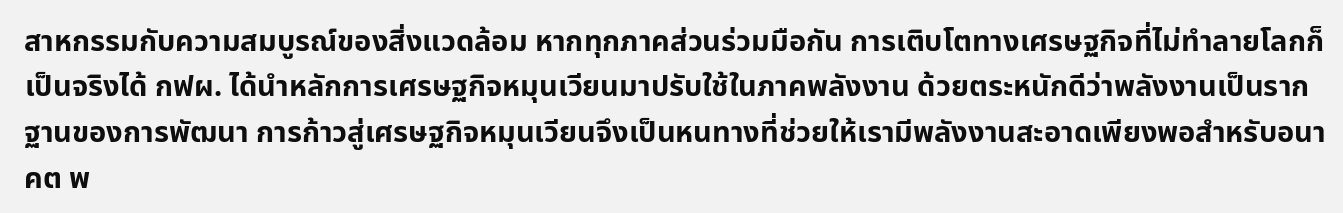สาหกรรมกับความสมบูรณ์ของสิ่งแวดล้อม หากทุกภาคส่วนร่วมมือกัน การเติบโตทางเศรษฐกิจที่ไม่ทำลายโลกก็เป็นจริงได้ กฟผ. ได้นำหลักการเศรษฐกิจหมุนเวียนมาปรับใช้ในภาคพลังงาน ด้วยตระหนักดีว่าพลังงานเป็นรากฐานของการพัฒนา การก้าวสู่เศรษฐกิจหมุนเวียนจึงเป็นหนทางที่ช่วยให้เรามีพลังงานสะอาดเพียงพอสำหรับอนาคต พ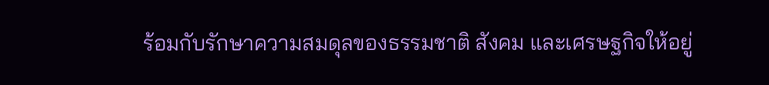ร้อมกับรักษาความสมดุลของธรรมชาติ สังคม และเศรษฐกิจให้อยู่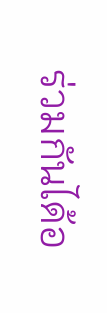ร่วมกันได้อ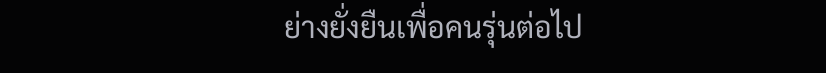ย่างยั่งยืนเพื่อคนรุ่นต่อไป